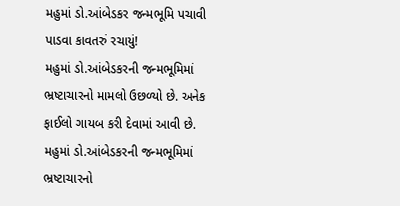મહુમાં ડો.આંબેડકર જન્મભૂમિ પચાવી પાડવા કાવતરું રચાયું!
મહુમાં ડો.આંબેડકરની જન્મભૂમિમાં ભ્રષ્ટાચારનો મામલો ઉછળ્યો છે. અનેક ફાઈલો ગાયબ કરી દેવામાં આવી છે.
મહુમાં ડો.આંબેડકરની જન્મભૂમિમાં ભ્રષ્ટાચારનો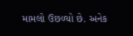મામલો ઉછળ્યો છે. અનેક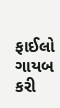ફાઈલો ગાયબ કરી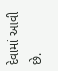દેવામાં આવી છે.